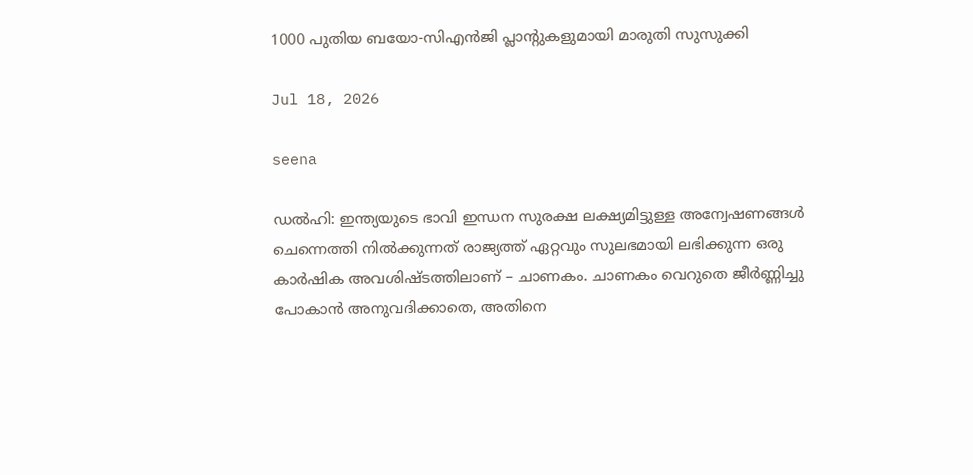1000 പുതിയ ബയോ-സിഎൻജി പ്ലാന്റുകളുമായി മാരുതി സുസുക്കി

Jul 18, 2026

seena

ഡൽഹി: ഇന്ത്യയുടെ ഭാവി ഇന്ധന സുരക്ഷ ലക്ഷ്യമിട്ടുള്ള അന്വേഷണങ്ങൾ ചെന്നെത്തി നിൽക്കുന്നത് രാജ്യത്ത് ഏറ്റവും സുലഭമായി ലഭിക്കുന്ന ഒരു കാർഷിക അവശിഷ്ടത്തിലാണ് – ചാണകം. ചാണകം വെറുതെ ജീർണ്ണിച്ചു പോകാൻ അനുവദിക്കാതെ, അതിനെ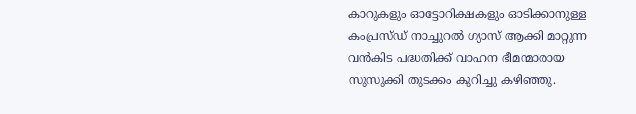കാറുകളും ഓട്ടോറിക്ഷകളും ഓടിക്കാനുള്ള കംപ്രസ്ഡ് നാച്ചുറൽ ഗ്യാസ് ആക്കി മാറ്റുന്ന വൻകിട പദ്ധതിക്ക് വാഹന ഭീമന്മാരായ സുസുക്കി തുടക്കം കുറിച്ചു കഴിഞ്ഞു.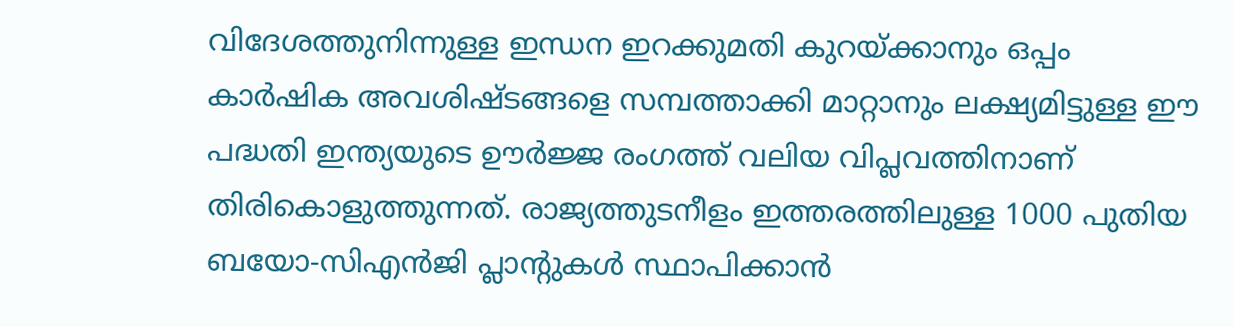വിദേശത്തുനിന്നുള്ള ഇന്ധന ഇറക്കുമതി കുറയ്ക്കാനും ഒപ്പം കാർഷിക അവശിഷ്ടങ്ങളെ സമ്പത്താക്കി മാറ്റാനും ലക്ഷ്യമിട്ടുള്ള ഈ പദ്ധതി ഇന്ത്യയുടെ ഊർജ്ജ രംഗത്ത് വലിയ വിപ്ലവത്തിനാണ് തിരികൊളുത്തുന്നത്. രാജ്യത്തുടനീളം ഇത്തരത്തിലുള്ള 1000 പുതിയ ബയോ-സിഎൻജി പ്ലാന്റുകൾ സ്ഥാപിക്കാൻ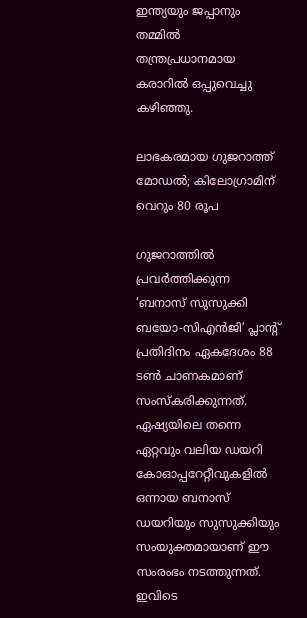ഇന്ത്യയും ജപ്പാനും തമ്മിൽ തന്ത്രപ്രധാനമായ കരാറിൽ ഒപ്പുവെച്ചു കഴിഞ്ഞു.

ലാഭകരമായ ഗുജറാത്ത് മോഡൽ; കിലോഗ്രാമിന് വെറും 80 രൂപ

ഗുജറാത്തിൽ പ്രവർത്തിക്കുന്ന ‘ബനാസ് സുസുക്കി ബയോ-സിഎൻജി’ പ്ലാന്റ് പ്രതിദിനം ഏകദേശം 88 ടൺ ചാണകമാണ് സംസ്കരിക്കുന്നത്. ഏഷ്യയിലെ തന്നെ ഏറ്റവും വലിയ ഡയറി കോഓപ്പറേറ്റീവുകളിൽ ഒന്നായ ബനാസ് ഡയറിയും സുസുക്കിയും സംയുക്തമായാണ് ഈ സംരംഭം നടത്തുന്നത്. ഇവിടെ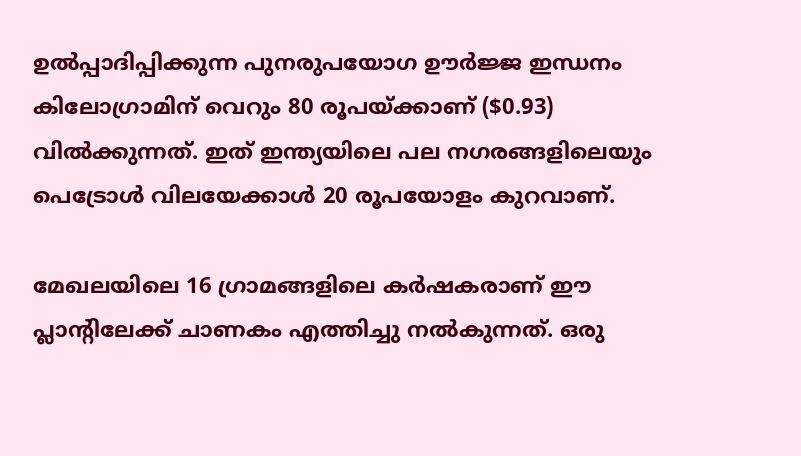ഉൽപ്പാദിപ്പിക്കുന്ന പുനരുപയോഗ ഊർജ്ജ ഇന്ധനം കിലോഗ്രാമിന് വെറും 80 രൂപയ്ക്കാണ് ($0.93) വിൽക്കുന്നത്. ഇത് ഇന്ത്യയിലെ പല നഗരങ്ങളിലെയും പെട്രോൾ വിലയേക്കാൾ 20 രൂപയോളം കുറവാണ്.

മേഖലയിലെ 16 ഗ്രാമങ്ങളിലെ കർഷകരാണ് ഈ പ്ലാന്റിലേക്ക് ചാണകം എത്തിച്ചു നൽകുന്നത്. ഒരു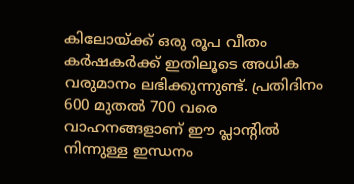കിലോയ്ക്ക് ഒരു രൂപ വീതം കർഷകർക്ക് ഇതിലൂടെ അധിക വരുമാനം ലഭിക്കുന്നുണ്ട്. പ്രതിദിനം 600 മുതൽ 700 വരെ വാഹനങ്ങളാണ് ഈ പ്ലാന്റിൽ നിന്നുള്ള ഇന്ധനം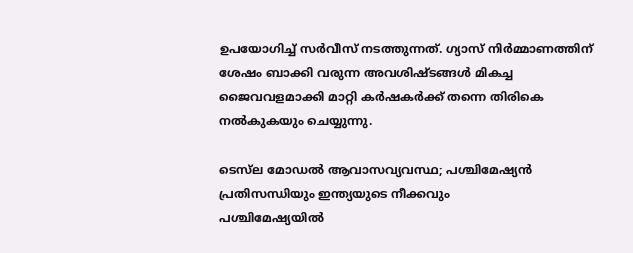ഉപയോഗിച്ച് സർവീസ് നടത്തുന്നത്. ഗ്യാസ് നിർമ്മാണത്തിന് ശേഷം ബാക്കി വരുന്ന അവശിഷ്ടങ്ങൾ മികച്ച ജൈവവളമാക്കി മാറ്റി കർഷകർക്ക് തന്നെ തിരികെ നൽകുകയും ചെയ്യുന്നു.

ടെസ്‌ല മോഡൽ ആവാസവ്യവസ്ഥ; പശ്ചിമേഷ്യൻ പ്രതിസന്ധിയും ഇന്ത്യയുടെ നീക്കവും
പശ്ചിമേഷ്യയിൽ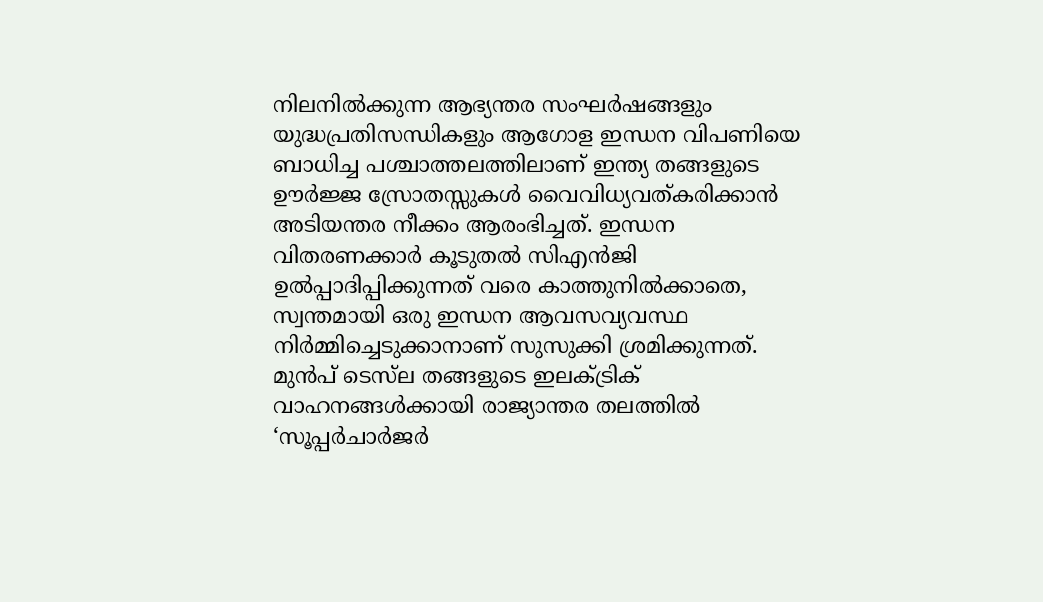നിലനിൽക്കുന്ന ആഭ്യന്തര സംഘർഷങ്ങളും യുദ്ധപ്രതിസന്ധികളും ആഗോള ഇന്ധന വിപണിയെ ബാധിച്ച പശ്ചാത്തലത്തിലാണ് ഇന്ത്യ തങ്ങളുടെ ഊർജ്ജ സ്രോതസ്സുകൾ വൈവിധ്യവത്കരിക്കാൻ അടിയന്തര നീക്കം ആരംഭിച്ചത്. ഇന്ധന വിതരണക്കാർ കൂടുതൽ സിഎൻജി ഉൽപ്പാദിപ്പിക്കുന്നത് വരെ കാത്തുനിൽക്കാതെ, സ്വന്തമായി ഒരു ഇന്ധന ആവസവ്യവസ്ഥ നിർമ്മിച്ചെടുക്കാനാണ് സുസുക്കി ശ്രമിക്കുന്നത്. മുൻപ് ടെസ്‌ല തങ്ങളുടെ ഇലക്ട്രിക് വാഹനങ്ങൾക്കായി രാജ്യാന്തര തലത്തിൽ ‘സൂപ്പർചാർജർ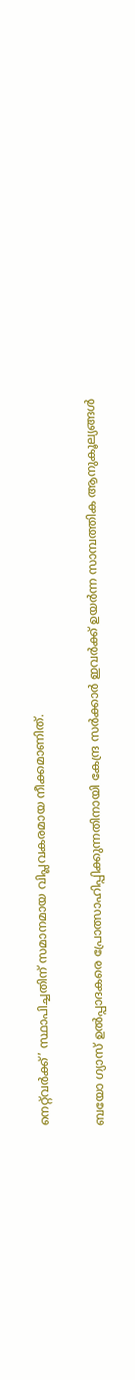നെറ്റ്‌വർക്ക്’ സ്ഥാപിച്ചതിന് സമാനമായ വിപ്ലവകരമായ നീക്കമാണിത്.

ബയോ ഗ്യാസ് ഉൽപ്പാദകരെ പ്രോത്സാഹിപ്പിക്കുന്നതിനായി കേന്ദ്ര സർക്കാർ ഇവർക്ക് ഉയർന്ന സാമ്പത്തിക ആനുകൂല്യങ്ങൾ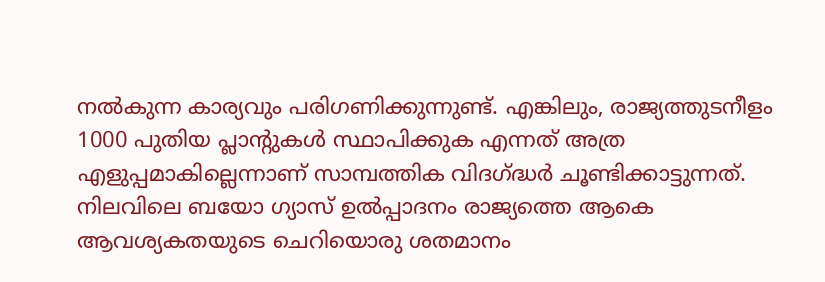നൽകുന്ന കാര്യവും പരിഗണിക്കുന്നുണ്ട്. എങ്കിലും, രാജ്യത്തുടനീളം 1000 പുതിയ പ്ലാന്റുകൾ സ്ഥാപിക്കുക എന്നത് അത്ര എളുപ്പമാകില്ലെന്നാണ് സാമ്പത്തിക വിദഗ്ദ്ധർ ചൂണ്ടിക്കാട്ടുന്നത്. നിലവിലെ ബയോ ഗ്യാസ് ഉൽപ്പാദനം രാജ്യത്തെ ആകെ ആവശ്യകതയുടെ ചെറിയൊരു ശതമാനം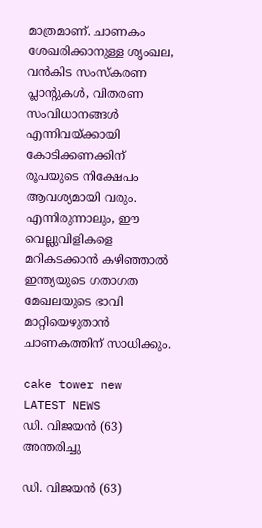മാത്രമാണ്. ചാണകം ശേഖരിക്കാനുള്ള ശൃംഖല, വൻകിട സംസ്കരണ പ്ലാന്റുകൾ, വിതരണ സംവിധാനങ്ങൾ എന്നിവയ്ക്കായി കോടിക്കണക്കിന് രൂപയുടെ നിക്ഷേപം ആവശ്യമായി വരും. എന്നിരുന്നാലും, ഈ വെല്ലുവിളികളെ മറികടക്കാൻ കഴിഞ്ഞാൽ ഇന്ത്യയുടെ ഗതാഗത മേഖലയുടെ ഭാവി മാറ്റിയെഴുതാൻ ചാണകത്തിന് സാധിക്കും.

cake tower new
LATEST NEWS
ഡി. വിജയൻ (63) അന്തരിച്ചു

ഡി. വിജയൻ (63)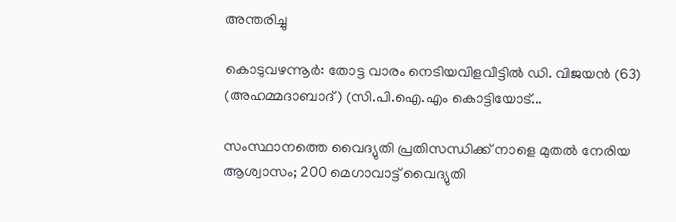അന്തരിച്ചു

കൊടുവഴന്നൂർ: തോട്ട വാരം നെടിയവിളവീട്ടിൽ ഡി. വിജയൻ (63) (അഹമ്മദാബാദ്) (സി.പി.ഐ.എം കൊട്ടിയോട്...

സംസ്ഥാനത്തെ വൈദ്യുതി പ്രതിസന്ധിക്ക് നാളെ മുതൽ നേരിയ ആശ്വാസം; 200 മെഗാവാട്ട് വൈദ്യുതി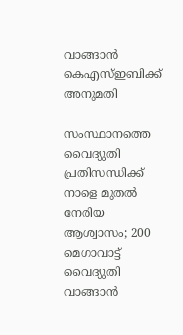വാങ്ങാൻ കെഎസ്ഇബിക്ക് അനുമതി

സംസ്ഥാനത്തെ വൈദ്യുതി പ്രതിസന്ധിക്ക് നാളെ മുതൽ നേരിയ ആശ്വാസം; 200 മെഗാവാട്ട് വൈദ്യുതി വാങ്ങാൻ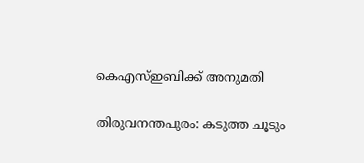കെഎസ്ഇബിക്ക് അനുമതി

തിരുവനന്തപുരം: കടുത്ത ചൂടും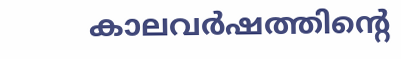കാലവർഷത്തിന്റെ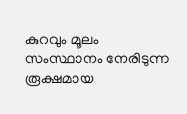കുറവും മൂലം സംസ്ഥാനം നേരിടുന്ന രൂക്ഷമായ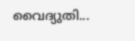വൈദ്യുതി...